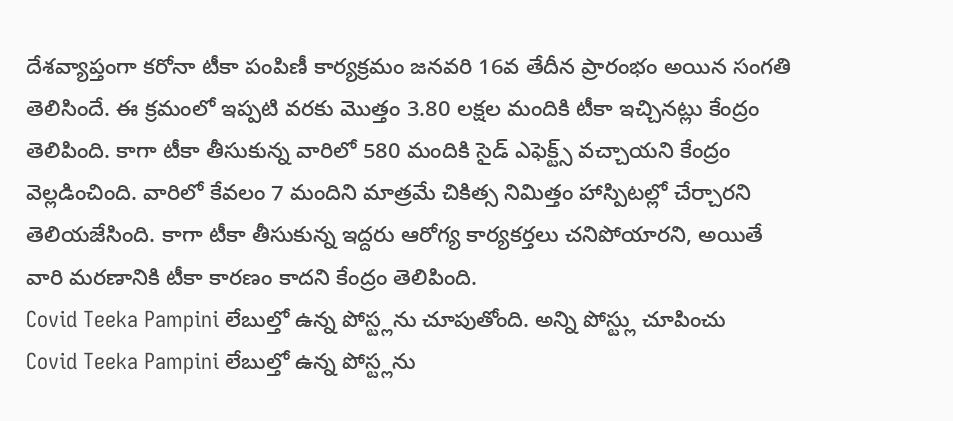దేశవ్యాప్తంగా కరోనా టీకా పంపిణీ కార్యక్రమం జనవరి 16వ తేదీన ప్రారంభం అయిన సంగతి తెలిసిందే. ఈ క్రమంలో ఇప్పటి వరకు మొత్తం 3.80 లక్షల మందికి టీకా ఇచ్చినట్లు కేంద్రం తెలిపింది. కాగా టీకా తీసుకున్న వారిలో 580 మందికి సైడ్ ఎఫెక్ట్స్ వచ్చాయని కేంద్రం వెల్లడించింది. వారిలో కేవలం 7 మందిని మాత్రమే చికిత్స నిమిత్తం హాస్పిటల్లో చేర్చారని తెలియజేసింది. కాగా టీకా తీసుకున్న ఇద్దరు ఆరోగ్య కార్యకర్తలు చనిపోయారని, అయితే వారి మరణానికి టీకా కారణం కాదని కేంద్రం తెలిపింది.
Covid Teeka Pampini లేబుల్తో ఉన్న పోస్ట్లను చూపుతోంది. అన్ని పోస్ట్లు చూపించు
Covid Teeka Pampini లేబుల్తో ఉన్న పోస్ట్లను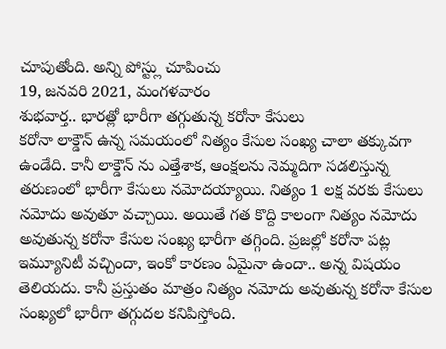చూపుతోంది. అన్ని పోస్ట్లు చూపించు
19, జనవరి 2021, మంగళవారం
శుభవార్త.. భారత్లో భారీగా తగ్గుతున్న కరోనా కేసులు
కరోనా లాక్డౌన్ ఉన్న సమయంలో నిత్యం కేసుల సంఖ్య చాలా తక్కువగా ఉండేది. కానీ లాక్డౌన్ ను ఎత్తేశాక, ఆంక్షలను నెమ్మదిగా సడలిస్తున్న తరుణంలో భారీగా కేసులు నమోదయ్యాయి. నిత్యం 1 లక్ష వరకు కేసులు నమోదు అవుతూ వచ్చాయి. అయితే గత కొద్ది కాలంగా నిత్యం నమోదు అవుతున్న కరోనా కేసుల సంఖ్య భారీగా తగ్గింది. ప్రజల్లో కరోనా పట్ల ఇమ్యూనిటీ వచ్చిందా, ఇంకో కారణం ఏమైనా ఉందా.. అన్న విషయం తెలియదు. కానీ ప్రస్తుతం మాత్రం నిత్యం నమోదు అవుతున్న కరోనా కేసుల సంఖ్యలో భారీగా తగ్గుదల కనిపిస్తోంది.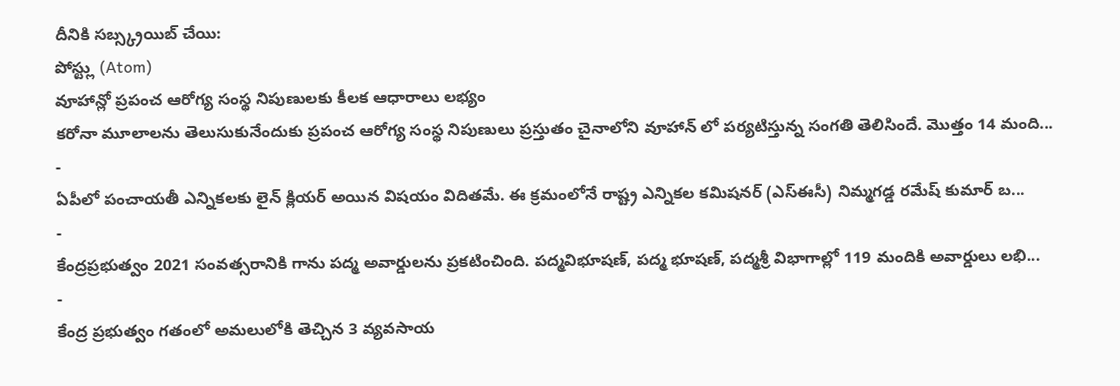దీనికి సబ్స్క్రయిబ్ చేయి:
పోస్ట్లు (Atom)
వూహాన్లో ప్రపంచ ఆరోగ్య సంస్థ నిపుణులకు కీలక ఆధారాలు లభ్యం
కరోనా మూలాలను తెలుసుకునేందుకు ప్రపంచ ఆరోగ్య సంస్థ నిపుణులు ప్రస్తుతం చైనాలోని వూహాన్ లో పర్యటిస్తున్న సంగతి తెలిసిందే. మొత్తం 14 మంది...
-
ఏపీలో పంచాయతీ ఎన్నికలకు లైన్ క్లియర్ అయిన విషయం విదితమే. ఈ క్రమంలోనే రాష్ట్ర ఎన్నికల కమిషనర్ (ఎస్ఈసీ) నిమ్మగడ్డ రమేష్ కుమార్ బ...
-
కేంద్రప్రభుత్వం 2021 సంవత్సరానికి గాను పద్మ అవార్డులను ప్రకటించింది. పద్మవిభూషణ్, పద్మ భూషణ్, పద్మశ్రీ విభాగాల్లో 119 మందికి అవార్డులు లభి...
-
కేంద్ర ప్రభుత్వం గతంలో అమలులోకి తెచ్చిన 3 వ్యవసాయ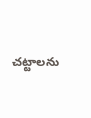చట్టాలను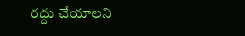రద్దు చేయాలని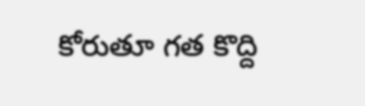కోరుతూ గత కొద్ది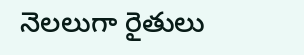నెలలుగా రైతులు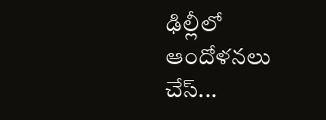ఢిల్లీలో ఆందోళనలు చేస్...